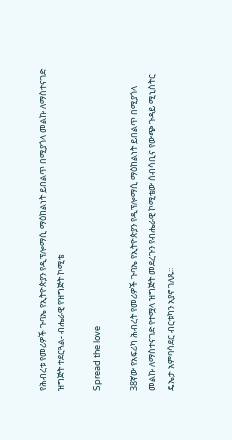የሕብረቱ የመሪዎች ጉባኤ የኢትዮጵያን የዲፕሎማሲ ማዕከልነት ይበልጥ በሚያጎላ መልኩ ለማስተናገድ ዝግጅት ተደርጓል- ብሔራዊ የዝግጅት ኮሚቴ

Spread the love

38ኛው የአፍሪካ ሕብረት የመሪዎች ጉባኤ የኢትዮጵያን የዲፕሎማሲ ማዕከልነት ይበልጥ በሚያጎላ መልኩ ለማስተናገድ የተሟላ ዝግጅት መደረጉን የብሔራዊ ኮሚቴው ሰብሳቢና የውጭ ጉዳይ ሚኒስትር ዴኤታ አምባሳደር ብርቱካን አያኖ ገለጹ።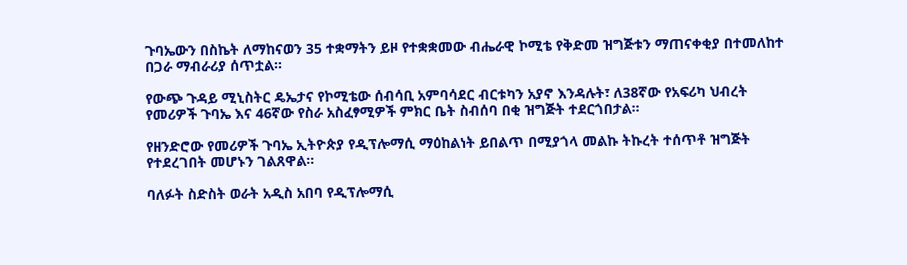ጉባኤውን በስኬት ለማከናወን 35 ተቋማትን ይዞ የተቋቋመው ብሔራዊ ኮሚቴ የቅድመ ዝግጅቱን ማጠናቀቂያ በተመለከተ በጋራ ማብራሪያ ሰጥቷል።

የውጭ ጉዳይ ሚኒስትር ዴኤታና የኮሚቴው ሰብሳቢ አምባሳደር ብርቱካን አያኖ እንዳሉት፣ ለ38ኛው የአፍሪካ ህብረት የመሪዎች ጉባኤ እና 46ኛው የስራ አስፈፃሚዎች ምክር ቤት ስብሰባ በቂ ዝግጅት ተደርጎበታል።

የዘንድሮው የመሪዎች ጉባኤ ኢትዮጵያ የዲፕሎማሲ ማዕከልነት ይበልጥ በሚያጎላ መልኩ ትኩረት ተሰጥቶ ዝግጅት የተደረገበት መሆኑን ገልጸዋል።

ባለፉት ስድስት ወራት አዲስ አበባ የዲፕሎማሲ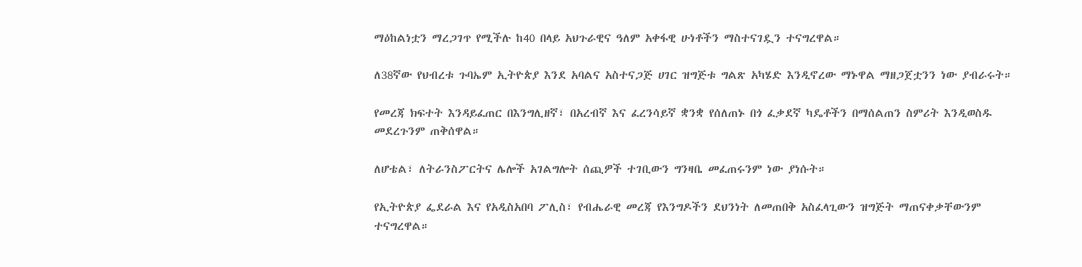ማዕከልነቷን ማረጋገጥ የሚችሉ ከ40 በላይ አህጉራዊና ዓለም አቀፋዊ ሁነቶችን ማስተናገዷን ተናግረዋል።

ለ38ኛው የህብረቱ ጉባኤም ኢትዮጵያ እንደ አባልና አስተናጋጅ ሀገር ዝግጅቱ ግልጽ አካሄድ እንዲኖረው ማኑዋል ማዘጋጀቷንን ነው ያብራሩት።

የመረጃ ክፍተት እንዳይፈጠር በእንግሊዘኛ፣ በአረብኛ እና ፈረንሳይኛ ቋንቋ የሰለጠኑ በጎ ፈቃደኛ ካዴቶችን በማሰልጠን ስምሪት እንዲወስዱ መደረጉንም ጠቅሰዋል።

ለሆቴል፣ ለትራንስፖርትና ሌሎች አገልግሎት ሰጪዎች ተገቢውን ግንዛቤ መፈጠሩንም ነው ያነሱት።

የኢትዮጵያ ፌደራል እና የአዲስአበባ ፖሊስ፣ የብሔራዊ መረጃ የእንግዶችን ደህንነት ለመጠበቅ አስፈላጊውን ዝግጅት ማጠናቀቃቸውንም ተናግረዋል።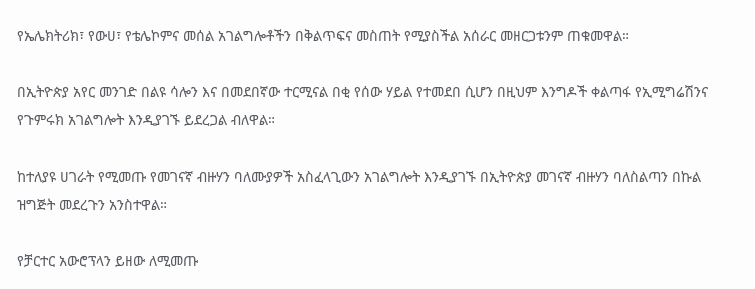የኤሌክትሪክ፣ የውሀ፣ የቴሌኮምና መሰል አገልግሎቶችን በቅልጥፍና መስጠት የሚያስችል አሰራር መዘርጋቱንም ጠቁመዋል።

በኢትዮጵያ አየር መንገድ በልዩ ሳሎን እና በመደበኛው ተርሚናል በቂ የሰው ሃይል የተመደበ ሲሆን በዚህም እንግዶች ቀልጣፋ የኢሚግሬሽንና የጉምሩክ አገልግሎት እንዲያገኙ ይደረጋል ብለዋል።

ከተለያዩ ሀገራት የሚመጡ የመገናኛ ብዙሃን ባለሙያዎች አስፈላጊውን አገልግሎት እንዲያገኙ በኢትዮጵያ መገናኛ ብዙሃን ባለስልጣን በኩል ዝግጅት መደረጉን አንስተዋል።

የቻርተር አውሮፕላን ይዘው ለሚመጡ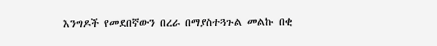እንግዶች የመደበኛውን በረራ በማያስተጓጉል መልኩ በቂ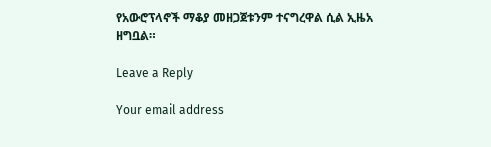የአውሮፕላኖች ማቆያ መዘጋጀቱንም ተናግረዋል ሲል ኢዜአ ዘግቧል።

Leave a Reply

Your email address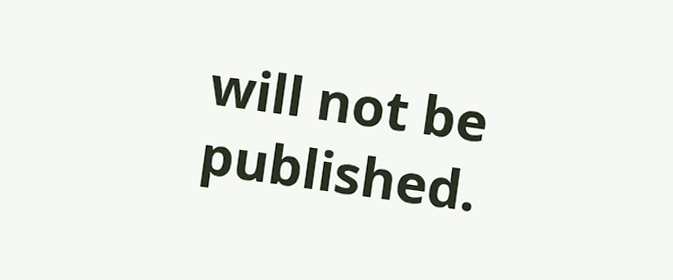will not be published.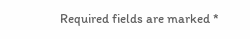Required fields are marked *